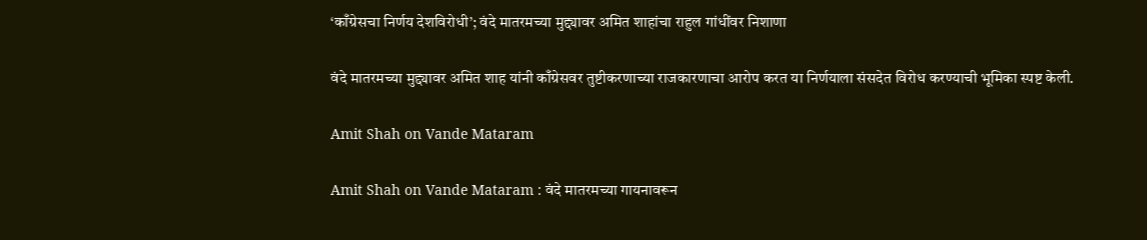‘काँग्रेसचा निर्णय देशविरोधी’; वंदे मातरमच्या मुद्द्यावर अमित शाहांचा राहुल गांधींवर निशाणा

वंदे मातरमच्या मुद्द्यावर अमित शाह यांनी काँग्रेसवर तुष्टीकरणाच्या राजकारणाचा आरोप करत या निर्णयाला संसदेत विरोध करण्याची भूमिका स्पष्ट केली.

Amit Shah on Vande Mataram

Amit Shah on Vande Mataram : वंदे मातरमच्या गायनावरून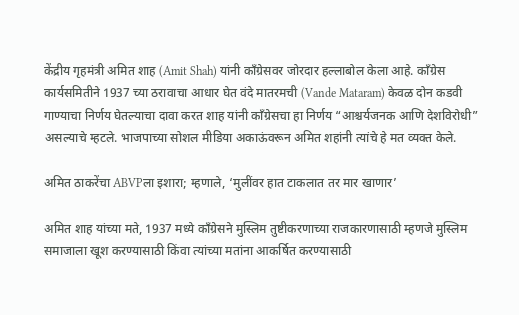केंद्रीय गृहमंत्री अमित शाह (Amit Shah) यांनी काँग्रेसवर जोरदार हल्लाबोल केला आहे. काँग्रेस कार्यसमितीने 1937 च्या ठरावाचा आधार घेत वंदे मातरमची (Vande Mataram) केवळ दोन कडवी गाण्याचा निर्णय घेतल्याचा दावा करत शाह यांनी काँग्रेसचा हा निर्णय “आश्चर्यजनक आणि देशविरोधी” असल्याचे म्हटले. भाजपाच्या सोशल मीडिया अकाऊंवरून अमित शहांनी त्यांचे हे मत व्यक्त केले.

अमित ठाकरेंचा ABVPला इशारा; म्हणाले, ‘मुलींवर हात टाकलात तर मार खाणार’

अमित शाह यांच्या मते, 1937 मध्ये काँग्रेसने मुस्लिम तुष्टीकरणाच्या राजकारणासाठी म्हणजे मुस्लिम समाजाला खूश करण्यासाठी किंवा त्यांच्या मतांना आकर्षित करण्यासाठी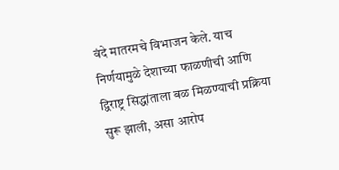वंदे मातरमचे विभाजन केले. याच निर्णयामुळे देशाच्या फाळणीची आणि द्विराष्ट्र सिद्धांताला बळ मिळण्याची प्रक्रिया सुरू झाली, असा आरोप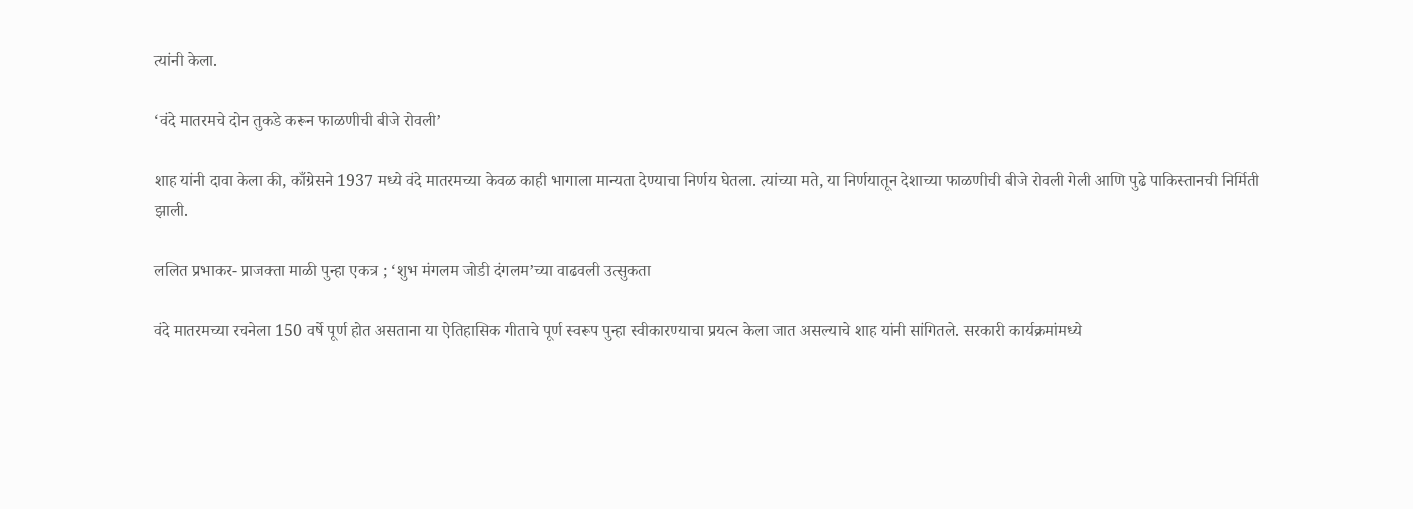त्यांनी केला.

‘वंदे मातरमचे दोन तुकडे करून फाळणीची बीजे रोवली’

शाह यांनी दावा केला की, काँग्रेसने 1937 मध्ये वंदे मातरमच्या केवळ काही भागाला मान्यता देण्याचा निर्णय घेतला. त्यांच्या मते, या निर्णयातून देशाच्या फाळणीची बीजे रोवली गेली आणि पुढे पाकिस्तानची निर्मिती झाली.

ललित प्रभाकर- प्राजक्ता माळी पुन्हा एकत्र ; ‘शुभ मंगलम जोडी दंगलम’च्या वाढवली उत्सुकता

वंदे मातरमच्या रचनेला 150 वर्षे पूर्ण होत असताना या ऐतिहासिक गीताचे पूर्ण स्वरूप पुन्हा स्वीकारण्याचा प्रयत्न केला जात असल्याचे शाह यांनी सांगितले. सरकारी कार्यक्रमांमध्ये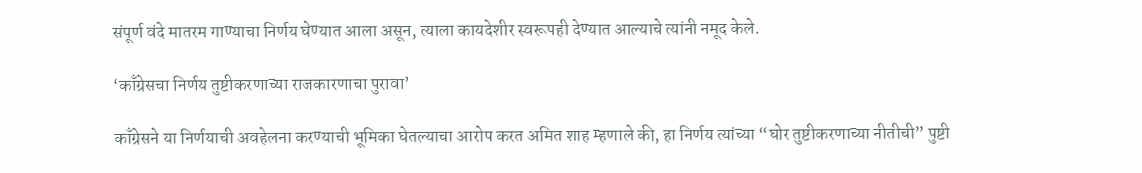संपूर्ण वंदे मातरम गाण्याचा निर्णय घेण्यात आला असून, त्याला कायदेशीर स्वरूपही देण्यात आल्याचे त्यांनी नमूद केले.

‘काँग्रेसचा निर्णय तुष्टीकरणाच्या राजकारणाचा पुरावा’

काँग्रेसने या निर्णयाची अवहेलना करण्याची भूमिका घेतल्याचा आरोप करत अमित शाह म्हणाले की, हा निर्णय त्यांच्या “घोर तुष्टीकरणाच्या नीतीची” पुष्टी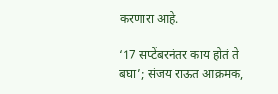करणारा आहे.

‘17 सप्टेंबरनंतर काय होतं ते बघा’; संजय राऊत आक्रमक,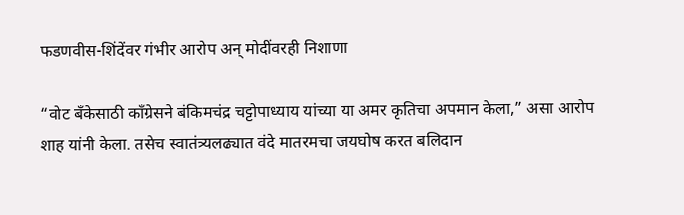फडणवीस-शिंदेंवर गंभीर आरोप अन् मोदींवरही निशाणा

“वोट बँकेसाठी काँग्रेसने बंकिमचंद्र चट्टोपाध्याय यांच्या या अमर कृतिचा अपमान केला,” असा आरोप शाह यांनी केला. तसेच स्वातंत्र्यलढ्यात वंदे मातरमचा जयघोष करत बलिदान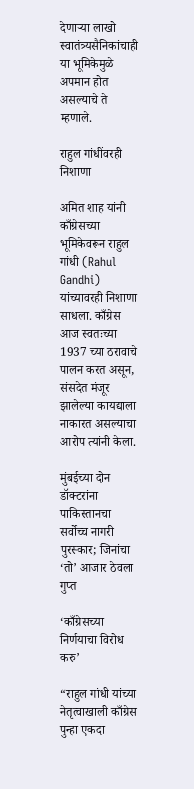देणाऱ्या लाखो स्वातंत्र्यसैनिकांचाही या भूमिकेमुळे अपमान होत असल्याचे ते म्हणाले.

राहुल गांधींवरही निशाणा

अमित शाह यांनी काँग्रेसच्या भूमिकेवरून राहुल गांधी (Rahul Gandhi) यांच्यावरही निशाणा साधला. काँग्रेस आज स्वतःच्या 1937 च्या ठरावाचे पालन करत असून, संसदेत मंजूर झालेल्या कायद्याला नाकारत असल्याचा आरोप त्यांनी केला.

मुंबईच्या दोन डॉक्टरांना पाकिस्तानचा सर्वोच्च नागरी पुरस्कार; जिनांचा ‘तो’ आजार ठेवला गुप्त

‘काँग्रेसच्या निर्णयाचा विरोध करु’

“राहुल गांधी यांच्या नेतृत्वाखाली काँग्रेस पुन्हा एकदा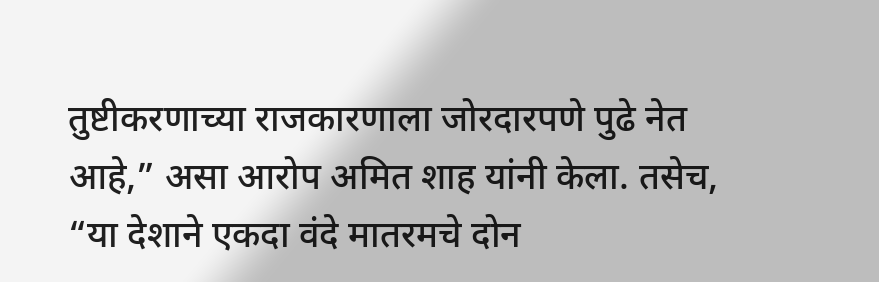तुष्टीकरणाच्या राजकारणाला जोरदारपणे पुढे नेत आहे,” असा आरोप अमित शाह यांनी केला. तसेच, “या देशाने एकदा वंदे मातरमचे दोन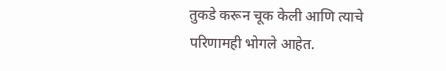तुकडे करून चूक केली आणि त्याचे परिणामही भोगले आहेत.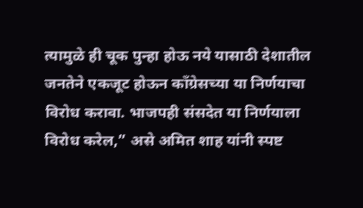त्यामुळे ही चूक पुन्हा होऊ नये यासाठी देशातील जनतेने एकजूट होऊन काँग्रेसच्या या निर्णयाचा विरोध करावा. भाजपही संसदेत या निर्णयाला विरोध करेल,” असे अमित शाह यांनी स्पष्ट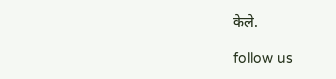केले.

follow us